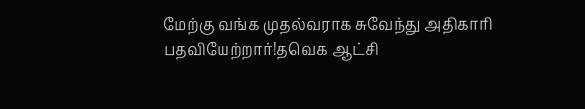மேற்கு வங்க முதல்வராக சுவேந்து அதிகாரி பதவியேற்றார்!தவெக ஆட்சி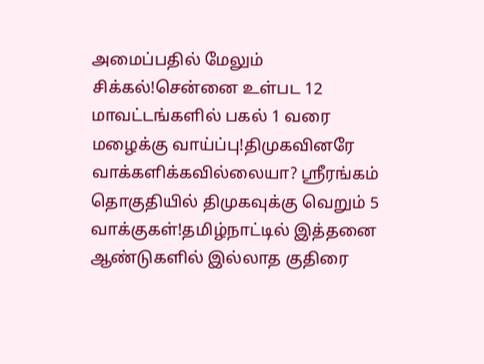அமைப்பதில் மேலும் சிக்கல்!சென்னை உள்பட 12 மாவட்டங்களில் பகல் 1 வரை மழைக்கு வாய்ப்பு!திமுகவினரே வாக்களிக்கவில்லையா? ஸ்ரீரங்கம் தொகுதியில் திமுகவுக்கு வெறும் 5 வாக்குகள்!தமிழ்நாட்டில் இத்தனை ஆண்டுகளில் இல்லாத குதிரை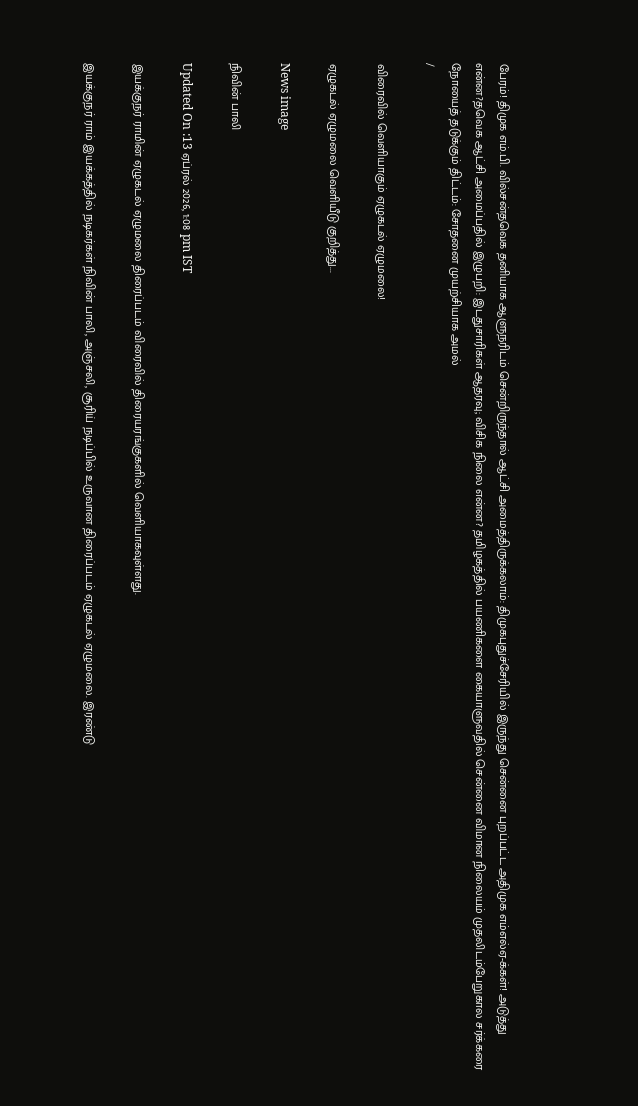பேரம்! திமுக எம்.பி. வில்சன்தவெக தனியாக ஆளுநரிடம் சென்றிருந்தால் ஆட்சி அமைத்திருக்கலாம்: திமுகபுதுச்சேரியில் இருந்து சென்னை புறப்பட்ட அதிமுக எம்எல்ஏ-க்கள்! அடுத்து என்ன?தவெக ஆட்சி அமைப்பதில் இழுபறி: இடதுசாரிகள் ஆதரவு; விசிக நிலை என்ன? தமிழகத்தில் பயணிகளை கையாளுவதில் சென்னை விமான நிலையம் முதலிடம்பேறுகால சர்க்கரை நோயைத் தடுக்கும் திட்டம்: சோதனை முயற்சியாக அமல்
/

விரைவில் வெளியாகும் ஏழுகடல் ஏழுமலை!

ஏழுகடல் ஏழுமலை வெளியீடு குறித்து...

News image

நிவின் பாலி

Updated On :13 ஏப்ரல் 2026, 1:08 pm IST

இயக்குநர் ராமின் ஏழுகடல் ஏழுமலை திரைப்படம் விரைவில் திரையரங்குகளில் வெளியாகவுள்ளது.

இயக்குநர் ராம் இயக்கத்தில் நடிகர்கள் நிவின் பாலி, அஞ்சலி, சூரிய் நடிப்பில் உருவான திரைப்படம் ஏழுகடல் ஏழுமலை. இரண்டு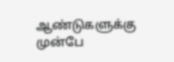ஆண்டுகளுக்கு முன்பே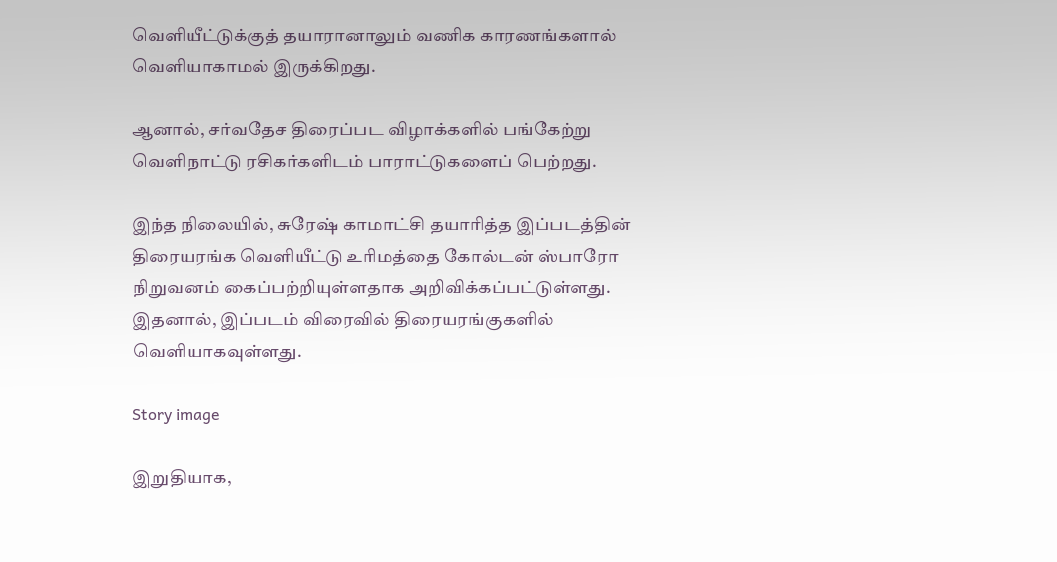வெளியீட்டுக்குத் தயாரானாலும் வணிக காரணங்களால் வெளியாகாமல் இருக்கிறது.

ஆனால், சர்வதேச திரைப்பட விழாக்களில் பங்கேற்று வெளிநாட்டு ரசிகர்களிடம் பாராட்டுகளைப் பெற்றது.

இந்த நிலையில், சுரேஷ் காமாட்சி தயாரித்த இப்படத்தின் திரையரங்க வெளியீட்டு உரிமத்தை கோல்டன் ஸ்பாரோ நிறுவனம் கைப்பற்றியுள்ளதாக அறிவிக்கப்பட்டுள்ளது. இதனால், இப்படம் விரைவில் திரையரங்குகளில் வெளியாகவுள்ளது.

Story image

இறுதியாக,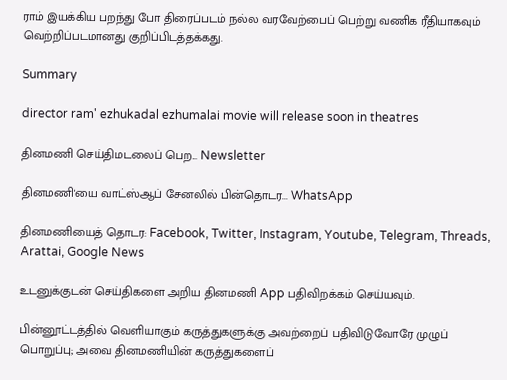ராம் இயக்கிய பறந்து போ திரைப்படம் நல்ல வரவேற்பைப் பெற்று வணிக ரீதியாகவும் வெற்றிப்படமானது குறிப்பிடத்தக்கது.

Summary

director ram' ezhukadal ezhumalai movie will release soon in theatres

தினமணி செய்திமடலைப் பெற... Newsletter

தினமணி'யை வாட்ஸ்ஆப் சேனலில் பின்தொடர... WhatsApp

தினமணியைத் தொடர: Facebook, Twitter, Instagram, Youtube, Telegram, Threads, Arattai, Google News

உடனுக்குடன் செய்திகளை அறிய தினமணி App பதிவிறக்கம் செய்யவும்.

பின்னூட்டத்தில் வெளியாகும் கருத்துகளுக்கு அவற்றைப் பதிவிடுவோரே முழுப் பொறுப்பு; அவை தினமணியின் கருத்துகளைப்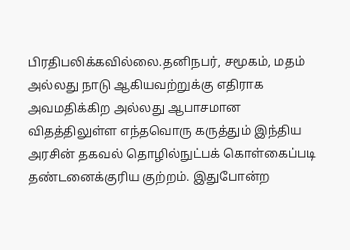பிரதிபலிக்கவில்லை.தனிநபர், சமூகம், மதம் அல்லது நாடு ஆகியவற்றுக்கு எதிராக அவமதிக்கிற அல்லது ஆபாசமான விதத்திலுள்ள எந்தவொரு கருத்தும் இந்திய அரசின் தகவல் தொழில்நுட்பக் கொள்கைப்படி தண்டனைக்குரிய குற்றம். இதுபோன்ற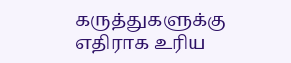கருத்துகளுக்கு எதிராக உரிய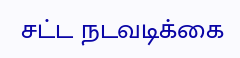சட்ட நடவடிக்கை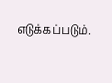எடுக்கப்படும்.